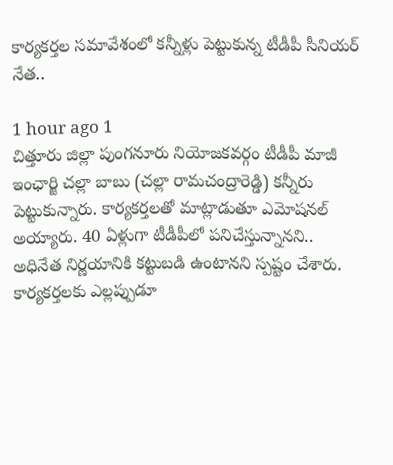కార్యకర్తల సమావేశంలో కన్నీళ్లు పెట్టుకున్న టీడీపీ సీనియర్ నేత..

1 hour ago 1
చిత్తూరు జిల్లా పుంగనూరు నియోజకవర్గం టీడీపీ మాజీ ఇంఛార్జి చల్లా బాబు (చల్లా రామచంద్రారెడ్డి) కన్నీరు పెట్టుకున్నారు. కార్యకర్తలతో మాట్లాడుతూ ఎమోషనల్ అయ్యారు. 40 ఏళ్లుగా టీడీపీలో పనిచేస్తున్నానని.. అధినేత నిర్ణయానికి కట్టుబడి ఉంటానని స్పష్టం చేశారు. కార్యకర్తలకు ఎల్లప్పుడూ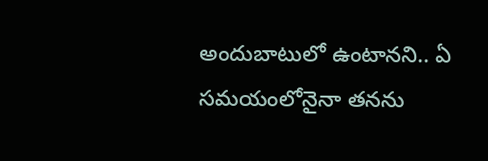అందుబాటులో ఉంటానని.. ఏ సమయంలోనైనా తనను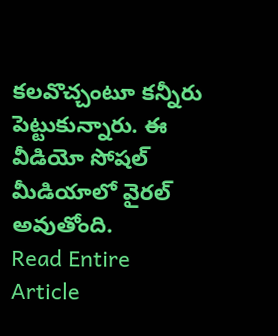కలవొచ్చంటూ కన్నీరు పెట్టుకున్నారు. ఈ వీడియో సోషల్ మీడియాలో వైరల్ అవుతోంది.
Read Entire Article